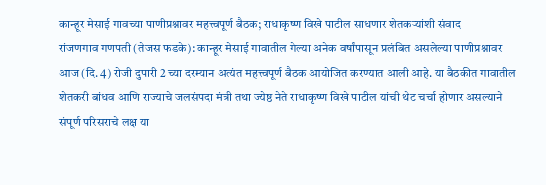कान्हूर मेसाई गावच्या पाणीप्रश्नावर महत्त्वपूर्ण बैठक; राधाकृष्ण विखे पाटील साधणार शेतकऱ्यांशी संवाद
रांजणगाव गणपती (तेजस फडके): कान्हूर मेसाई गावातील गेल्या अनेक वर्षांपासून प्रलंबित असलेल्या पाणीप्रश्नावर आज (दि. 4) रोजी दुपारी 2 च्या दरम्यान अत्यंत महत्त्वपूर्ण बैठक आयोजित करण्यात आली आहे. या बैठकीत गावातील शेतकरी बांधव आणि राज्याचे जलसंपदा मंत्री तथा ज्येष्ठ नेते राधाकृष्ण विखे पाटील यांची थेट चर्चा होणार असल्याने संपूर्ण परिसराचे लक्ष या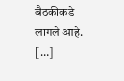बैठकीकडे लागले आहे. […]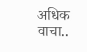अधिक वाचा..